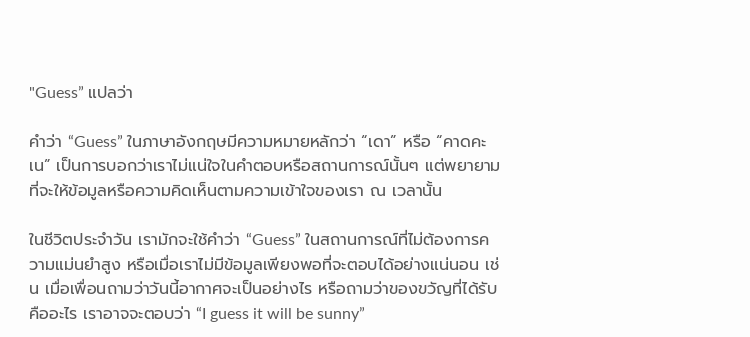"Guess” แปลว่า

คำว่า “Guess” ในภาษาอังกฤษมีความหมายหลักว่า “เดา” หรือ “คาดคะเน” เป็นการบอกว่าเราไม่แน่ใจในคำตอบหรือสถานการณ์นั้นๆ แต่พยายามที่จะให้ข้อมูลหรือความคิดเห็นตามความเข้าใจของเรา ณ เวลานั้น

ในชีวิตประจำวัน เรามักจะใช้คำว่า “Guess” ในสถานการณ์ที่ไม่ต้องการความแม่นยำสูง หรือเมื่อเราไม่มีข้อมูลเพียงพอที่จะตอบได้อย่างแน่นอน เช่น เมื่อเพื่อนถามว่าวันนี้อากาศจะเป็นอย่างไร หรือถามว่าของขวัญที่ได้รับคืออะไร เราอาจจะตอบว่า “I guess it will be sunny”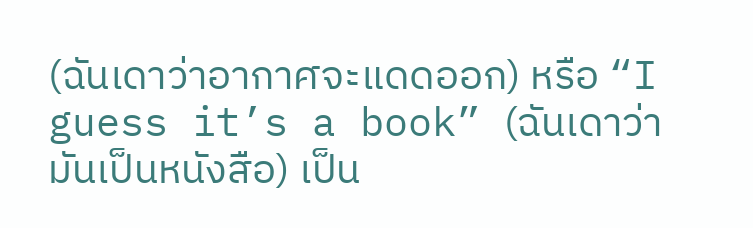(ฉันเดาว่าอากาศจะแดดออก) หรือ “I guess it’s a book” (ฉันเดาว่ามันเป็นหนังสือ) เป็น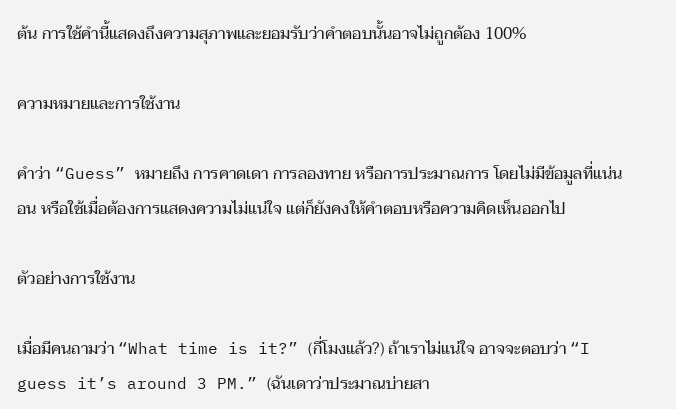ต้น การใช้คำนี้แสดงถึงความสุภาพและยอมรับว่าคำตอบนั้นอาจไม่ถูกต้อง 100%

ความหมายและการใช้งาน

คำว่า “Guess” หมายถึง การคาดเดา การลองทาย หรือการประมาณการ โดยไม่มีข้อมูลที่แน่นอน หรือใช้เมื่อต้องการแสดงความไม่แน่ใจ แต่ก็ยังคงให้คำตอบหรือความคิดเห็นออกไป

ตัวอย่างการใช้งาน

เมื่อมีคนถามว่า “What time is it?” (กี่โมงแล้ว?) ถ้าเราไม่แน่ใจ อาจจะตอบว่า “I guess it’s around 3 PM.” (ฉันเดาว่าประมาณบ่ายสา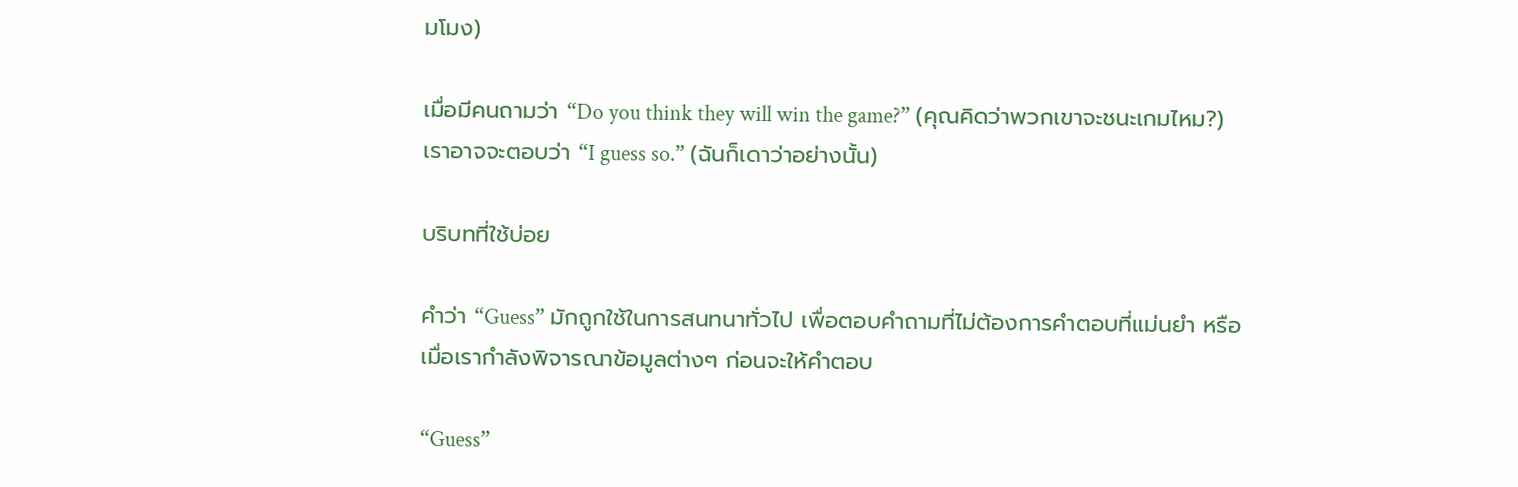มโมง)

เมื่อมีคนถามว่า “Do you think they will win the game?” (คุณคิดว่าพวกเขาจะชนะเกมไหม?) เราอาจจะตอบว่า “I guess so.” (ฉันก็เดาว่าอย่างนั้น)

บริบทที่ใช้บ่อย

คำว่า “Guess” มักถูกใช้ในการสนทนาทั่วไป เพื่อตอบคำถามที่ไม่ต้องการคำตอบที่แม่นยำ หรือเมื่อเรากำลังพิจารณาข้อมูลต่างๆ ก่อนจะให้คำตอบ

“Guess”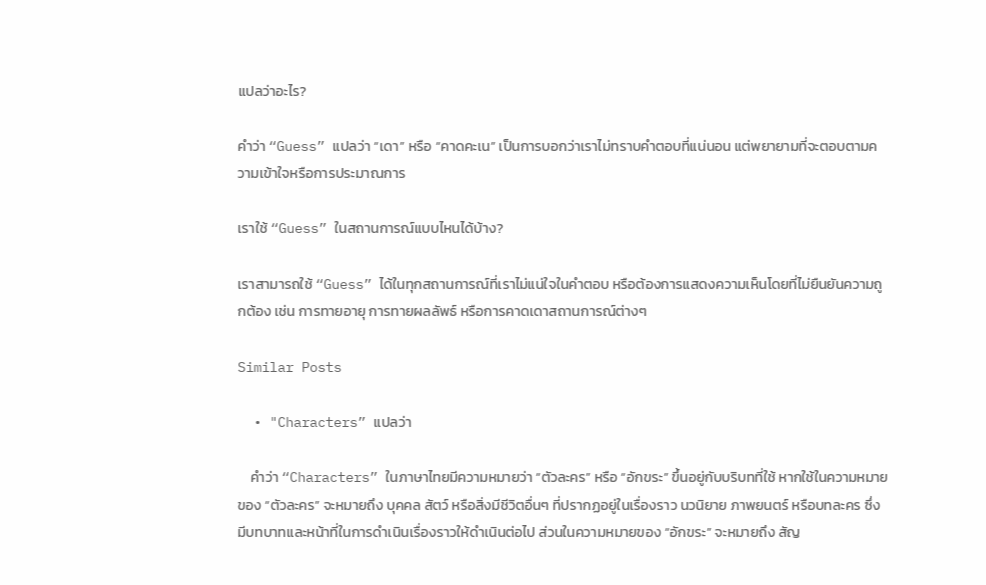แปลว่าอะไร?

คำว่า “Guess” แปลว่า “เดา” หรือ “คาดคะเน” เป็นการบอกว่าเราไม่ทราบคำตอบที่แน่นอน แต่พยายามที่จะตอบตามความเข้าใจหรือการประมาณการ

เราใช้ “Guess” ในสถานการณ์แบบไหนได้บ้าง?

เราสามารถใช้ “Guess” ได้ในทุกสถานการณ์ที่เราไม่แน่ใจในคำตอบ หรือต้องการแสดงความเห็นโดยที่ไม่ยืนยันความถูกต้อง เช่น การทายอายุ การทายผลลัพธ์ หรือการคาดเดาสถานการณ์ต่างๆ

Similar Posts

  • "Characters” แปลว่า

    คำว่า “Characters” ในภาษาไทยมีความหมายว่า “ตัวละคร” หรือ “อักขระ” ขึ้นอยู่กับบริบทที่ใช้ หากใช้ในความหมายของ “ตัวละคร” จะหมายถึง บุคคล สัตว์ หรือสิ่งมีชีวิตอื่นๆ ที่ปรากฏอยู่ในเรื่องราว นวนิยาย ภาพยนตร์ หรือบทละคร ซึ่งมีบทบาทและหน้าที่ในการดำเนินเรื่องราวให้ดำเนินต่อไป ส่วนในความหมายของ “อักขระ” จะหมายถึง สัญ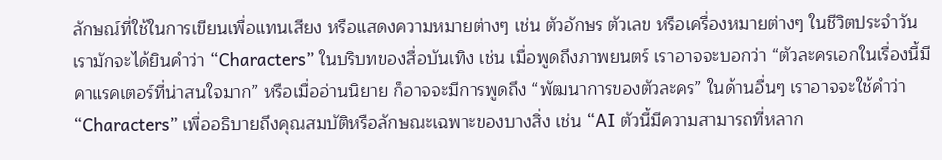ลักษณ์ที่ใช้ในการเขียนเพื่อแทนเสียง หรือแสดงความหมายต่างๆ เช่น ตัวอักษร ตัวเลข หรือเครื่องหมายต่างๆ ในชีวิตประจำวัน เรามักจะได้ยินคำว่า “Characters” ในบริบทของสื่อบันเทิง เช่น เมื่อพูดถึงภาพยนตร์ เราอาจจะบอกว่า “ตัวละครเอกในเรื่องนี้มีคาแรคเตอร์ที่น่าสนใจมาก” หรือเมื่ออ่านนิยาย ก็อาจจะมีการพูดถึง “พัฒนาการของตัวละคร” ในด้านอื่นๆ เราอาจจะใช้คำว่า “Characters” เพื่ออธิบายถึงคุณสมบัติหรือลักษณะเฉพาะของบางสิ่ง เช่น “AI ตัวนี้มีความสามารถที่หลาก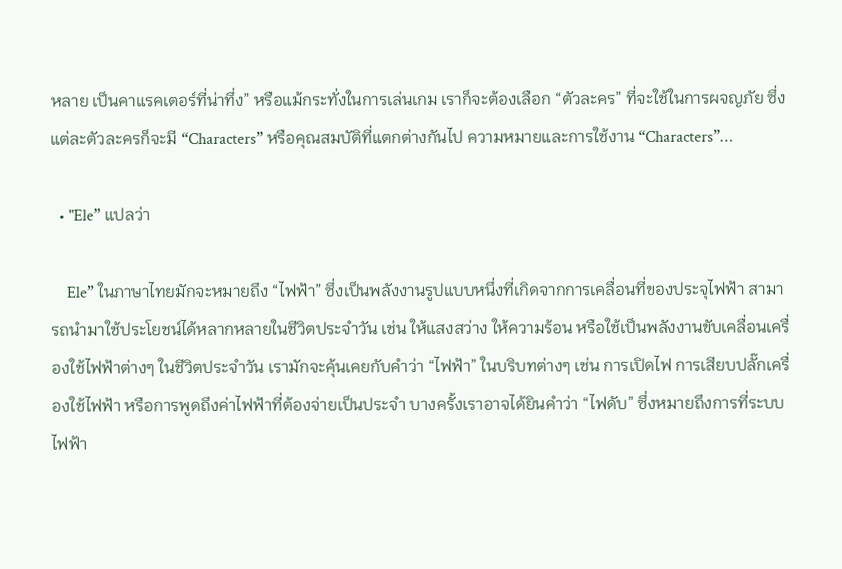หลาย เป็นคาแรคเตอร์ที่น่าทึ่ง” หรือแม้กระทั่งในการเล่นเกม เราก็จะต้องเลือก “ตัวละคร” ที่จะใช้ในการผจญภัย ซึ่งแต่ละตัวละครก็จะมี “Characters” หรือคุณสมบัติที่แตกต่างกันไป ความหมายและการใช้งาน “Characters”…

  • "Ele” แปลว่า

    Ele” ในภาษาไทยมักจะหมายถึง “ไฟฟ้า” ซึ่งเป็นพลังงานรูปแบบหนึ่งที่เกิดจากการเคลื่อนที่ของประจุไฟฟ้า สามารถนำมาใช้ประโยชน์ได้หลากหลายในชีวิตประจำวัน เช่น ให้แสงสว่าง ให้ความร้อน หรือใช้เป็นพลังงานขับเคลื่อนเครื่องใช้ไฟฟ้าต่างๆ ในชีวิตประจำวัน เรามักจะคุ้นเคยกับคำว่า “ไฟฟ้า” ในบริบทต่างๆ เช่น การเปิดไฟ การเสียบปลั๊กเครื่องใช้ไฟฟ้า หรือการพูดถึงค่าไฟฟ้าที่ต้องจ่ายเป็นประจำ บางครั้งเราอาจได้ยินคำว่า “ไฟดับ” ซึ่งหมายถึงการที่ระบบไฟฟ้า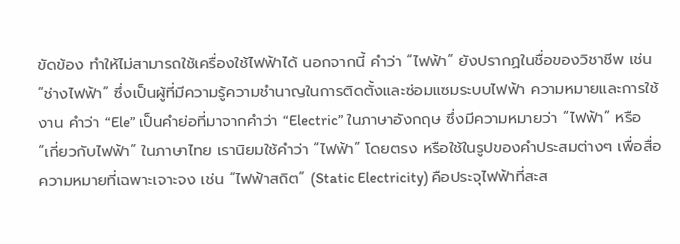ขัดข้อง ทำให้ไม่สามารถใช้เครื่องใช้ไฟฟ้าได้ นอกจากนี้ คำว่า “ไฟฟ้า” ยังปรากฏในชื่อของวิชาชีพ เช่น “ช่างไฟฟ้า” ซึ่งเป็นผู้ที่มีความรู้ความชำนาญในการติดตั้งและซ่อมแซมระบบไฟฟ้า ความหมายและการใช้งาน คำว่า “Ele” เป็นคำย่อที่มาจากคำว่า “Electric” ในภาษาอังกฤษ ซึ่งมีความหมายว่า “ไฟฟ้า” หรือ “เกี่ยวกับไฟฟ้า” ในภาษาไทย เรานิยมใช้คำว่า “ไฟฟ้า” โดยตรง หรือใช้ในรูปของคำประสมต่างๆ เพื่อสื่อความหมายที่เฉพาะเจาะจง เช่น “ไฟฟ้าสถิต” (Static Electricity) คือประจุไฟฟ้าที่สะส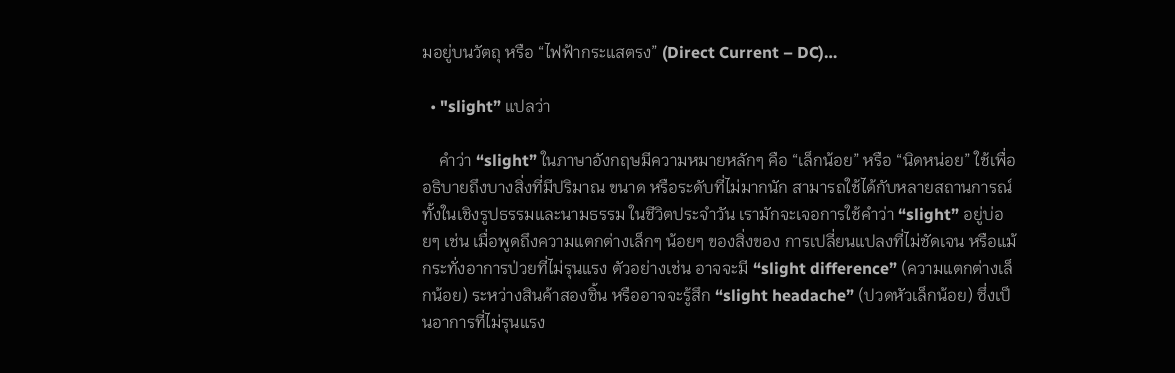มอยู่บนวัตถุ หรือ “ไฟฟ้ากระแสตรง” (Direct Current – DC)…

  • "slight” แปลว่า

    คำว่า “slight” ในภาษาอังกฤษมีความหมายหลักๆ คือ “เล็กน้อย” หรือ “นิดหน่อย” ใช้เพื่ออธิบายถึงบางสิ่งที่มีปริมาณ ขนาด หรือระดับที่ไม่มากนัก สามารถใช้ได้กับหลายสถานการณ์ ทั้งในเชิงรูปธรรมและนามธรรม ในชีวิตประจำวัน เรามักจะเจอการใช้คำว่า “slight” อยู่บ่อยๆ เช่น เมื่อพูดถึงความแตกต่างเล็กๆ น้อยๆ ของสิ่งของ การเปลี่ยนแปลงที่ไม่ชัดเจน หรือแม้กระทั่งอาการป่วยที่ไม่รุนแรง ตัวอย่างเช่น อาจจะมี “slight difference” (ความแตกต่างเล็กน้อย) ระหว่างสินค้าสองชิ้น หรืออาจจะรู้สึก “slight headache” (ปวดหัวเล็กน้อย) ซึ่งเป็นอาการที่ไม่รุนแรง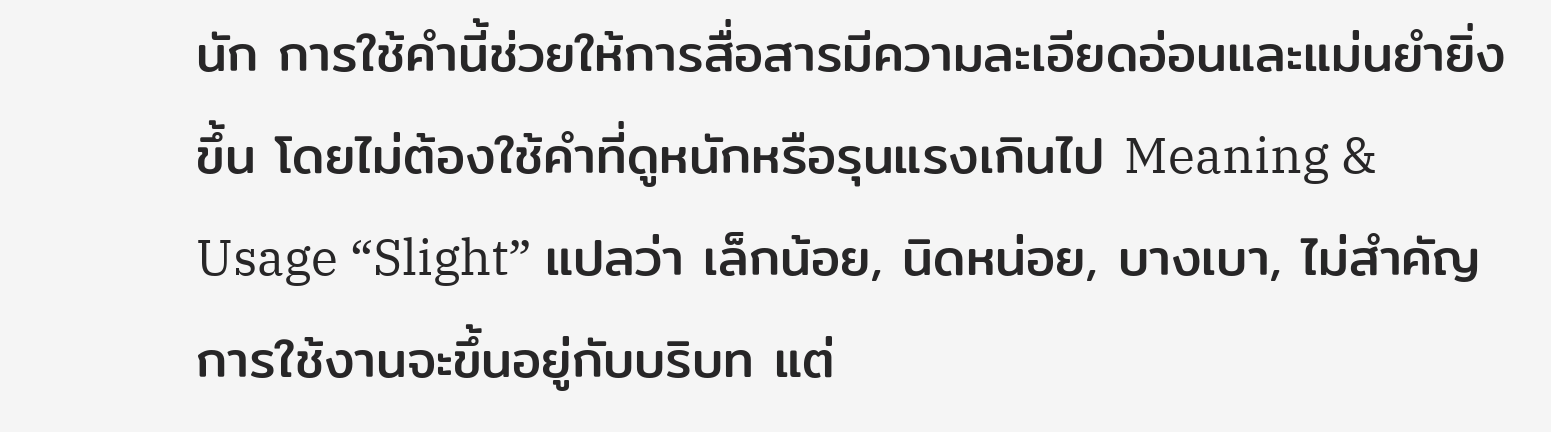นัก การใช้คำนี้ช่วยให้การสื่อสารมีความละเอียดอ่อนและแม่นยำยิ่งขึ้น โดยไม่ต้องใช้คำที่ดูหนักหรือรุนแรงเกินไป Meaning & Usage “Slight” แปลว่า เล็กน้อย, นิดหน่อย, บางเบา, ไม่สำคัญ การใช้งานจะขึ้นอยู่กับบริบท แต่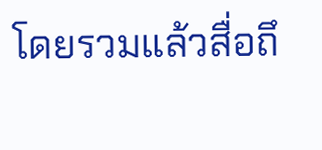โดยรวมแล้วสื่อถึ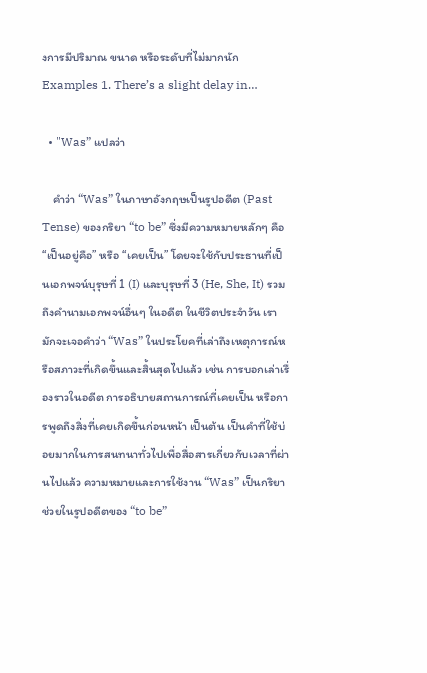งการมีปริมาณ ขนาด หรือระดับที่ไม่มากนัก Examples 1. There’s a slight delay in…

  • "Was” แปลว่า

    คำว่า “Was” ในภาษาอังกฤษเป็นรูปอดีต (Past Tense) ของกริยา “to be” ซึ่งมีความหมายหลักๆ คือ “เป็นอยู่คือ” หรือ “เคยเป็น” โดยจะใช้กับประธานที่เป็นเอกพจน์บุรุษที่ 1 (I) และบุรุษที่ 3 (He, She, It) รวมถึงคำนามเอกพจน์อื่นๆ ในอดีต ในชีวิตประจำวัน เรามักจะเจอคำว่า “Was” ในประโยคที่เล่าถึงเหตุการณ์หรือสภาวะที่เกิดขึ้นและสิ้นสุดไปแล้ว เช่น การบอกเล่าเรื่องราวในอดีต การอธิบายสถานการณ์ที่เคยเป็น หรือการพูดถึงสิ่งที่เคยเกิดขึ้นก่อนหน้า เป็นต้น เป็นคำที่ใช้บ่อยมากในการสนทนาทั่วไปเพื่อสื่อสารเกี่ยวกับเวลาที่ผ่านไปแล้ว ความหมายและการใช้งาน “Was” เป็นกริยาช่วยในรูปอดีตของ “to be”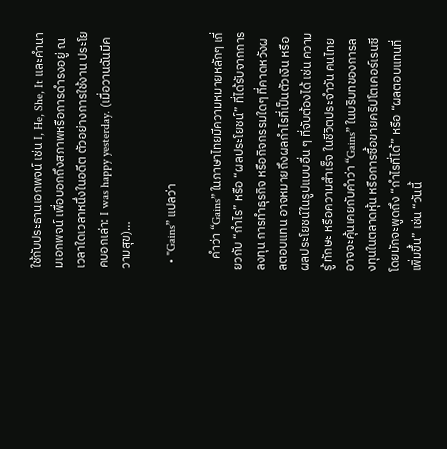ใช้กับประธานเอกพจน์ เช่น I, He, She, It และคำนามเอกพจน์ เพื่อบอกถึงสภาพหรือการดำรงอยู่ ณ เวลาใดเวลาหนึ่งในอดีต ตัวอย่างการใช้งาน ประโยคบอกเล่า: I was happy yesterday. (เมื่อวานฉันมีความสุข)…

  • "Gains” แปลว่า

    คำว่า “Gains” ในภาษาไทยมีความหมายหลักๆ เกี่ยวกับ “กำไร” หรือ “ผลประโยชน์” ที่ได้รับจากการลงทุน การทำธุรกิจ หรือกิจกรรมใดๆ ที่คาดหวังผลตอบแทน อาจหมายถึงผลกำไรที่เป็นตัวเงิน หรือผลประโยชน์ในรูปแบบอื่น ๆ ที่จับต้องได้ เช่น ความรู้ ทักษะ หรือความสำเร็จ ในชีวิตประจำวัน คนไทยอาจจะคุ้นเคยกับคำว่า “Gains” ในบริบทของการลงทุนในตลาดหุ้น หรือการซื้อขายคริปโตเคอร์เรนซี โดยมักจะพูดถึง “กำไรที่ได้” หรือ “ผลตอบแทนที่เพิ่มขึ้น” เช่น “วันนี้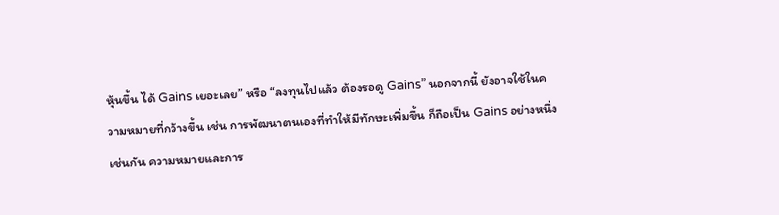หุ้นขึ้น ได้ Gains เยอะเลย” หรือ “ลงทุนไปแล้ว ต้องรอดู Gains” นอกจากนี้ ยังอาจใช้ในความหมายที่กว้างขึ้น เช่น การพัฒนาตนเองที่ทำให้มีทักษะเพิ่มขึ้น ก็ถือเป็น Gains อย่างหนึ่งเช่นกัน ความหมายและการ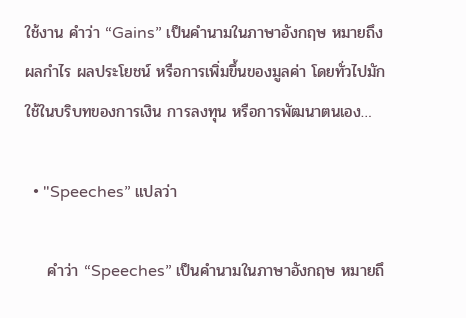ใช้งาน คำว่า “Gains” เป็นคำนามในภาษาอังกฤษ หมายถึง ผลกำไร ผลประโยชน์ หรือการเพิ่มขึ้นของมูลค่า โดยทั่วไปมักใช้ในบริบทของการเงิน การลงทุน หรือการพัฒนาตนเอง…

  • "Speeches” แปลว่า

    คำว่า “Speeches” เป็นคำนามในภาษาอังกฤษ หมายถึ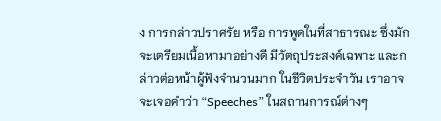ง การกล่าวปราศรัย หรือ การพูดในที่สาธารณะ ซึ่งมักจะเตรียมเนื้อหามาอย่างดี มีวัตถุประสงค์เฉพาะ และกล่าวต่อหน้าผู้ฟังจำนวนมาก ในชีวิตประจำวัน เราอาจจะเจอคำว่า “Speeches” ในสถานการณ์ต่างๆ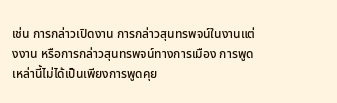เช่น การกล่าวเปิดงาน การกล่าวสุนทรพจน์ในงานแต่งงาน หรือการกล่าวสุนทรพจน์ทางการเมือง การพูดเหล่านี้ไม่ได้เป็นเพียงการพูดคุย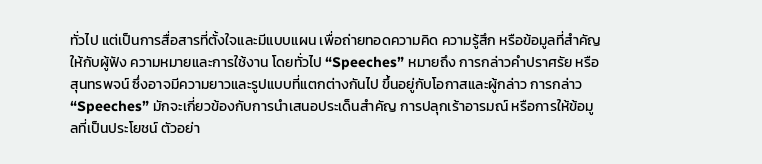ทั่วไป แต่เป็นการสื่อสารที่ตั้งใจและมีแบบแผน เพื่อถ่ายทอดความคิด ความรู้สึก หรือข้อมูลที่สำคัญให้กับผู้ฟัง ความหมายและการใช้งาน โดยทั่วไป “Speeches” หมายถึง การกล่าวคำปราศรัย หรือสุนทรพจน์ ซึ่งอาจมีความยาวและรูปแบบที่แตกต่างกันไป ขึ้นอยู่กับโอกาสและผู้กล่าว การกล่าว “Speeches” มักจะเกี่ยวข้องกับการนำเสนอประเด็นสำคัญ การปลุกเร้าอารมณ์ หรือการให้ข้อมูลที่เป็นประโยชน์ ตัวอย่า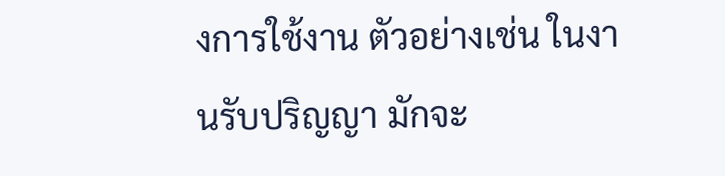งการใช้งาน ตัวอย่างเช่น ในงานรับปริญญา มักจะ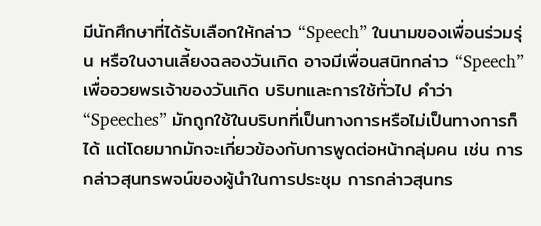มีนักศึกษาที่ได้รับเลือกให้กล่าว “Speech” ในนามของเพื่อนร่วมรุ่น หรือในงานเลี้ยงฉลองวันเกิด อาจมีเพื่อนสนิทกล่าว “Speech” เพื่ออวยพรเจ้าของวันเกิด บริบทและการใช้ทั่วไป คำว่า “Speeches” มักถูกใช้ในบริบทที่เป็นทางการหรือไม่เป็นทางการก็ได้ แต่โดยมากมักจะเกี่ยวข้องกับการพูดต่อหน้ากลุ่มคน เช่น การกล่าวสุนทรพจน์ของผู้นำในการประชุม การกล่าวสุนทร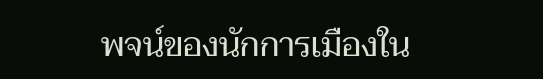พจน์ของนักการเมืองใน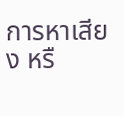การหาเสียง หรื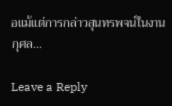อแม้แต่การกล่าวสุนทรพจน์ในงานกุศล…

Leave a Reply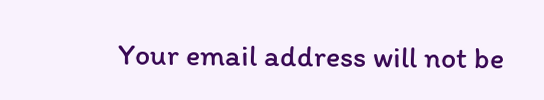Your email address will not be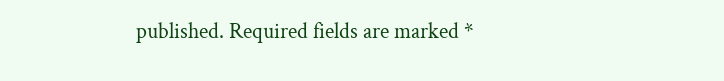published. Required fields are marked *